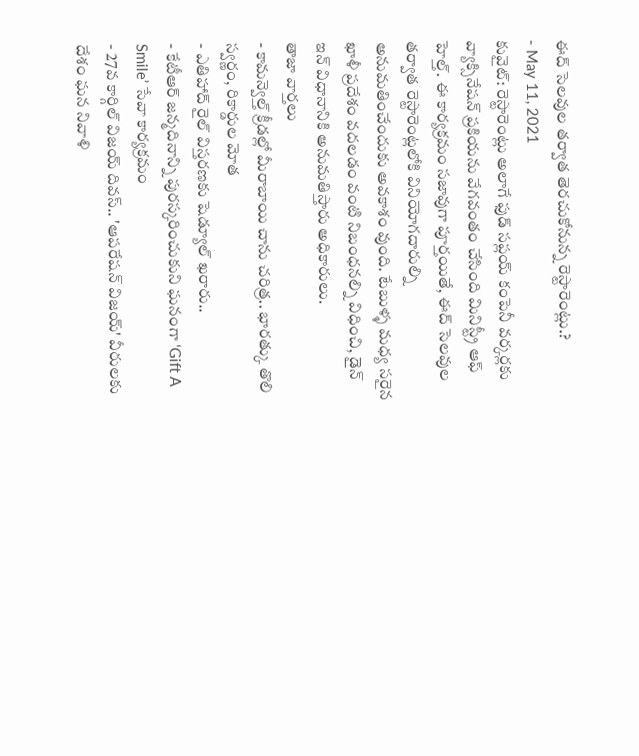ఈద్ సెలవుల తర్వాత తెరచుకోనున్న రెస్టారెంట్లు.?
- May 11, 2021
కువైట్: రెస్టారెంట్లు అలాగే ఫుడ్ సప్లయ్ కంపెనీ వర్కర్లకు వ్యాక్సినేషన్ ప్రకియను వేగవంతం చేసింది మినిస్ట్రీ ఆఫ్ హెల్త్. ఈ కార్యక్రమం సజావుగా పూర్తయితే, ఈద్ సెలవుల తర్వాత రెస్టారెంట్లలోకి వినియోగదారుల్ని అనుమతించేందుకు అవకాశం వుంది. టేబుళ్ళ మధ్య సరైన ఖాళీ ప్రదేశం వదలడం వంటి నిబంధనల్ని విధించి, డైన్ ఇన్ విధానానికి అనుమతిస్తారు అధికారులు.
తాజా వార్తలు
- కామన్వెల్త్ క్రీడల్లో మీరాబాయి చాను చరిత్ర.. భారత్కు తొలి స్వర్ణం, రికార్డుల మోత
- ఎతిహాద్ రైల్ విస్తరణకు షెడ్యూల్ ఖరారు..
- కేటీఆర్ జన్మదినాన్ని పురస్కరించుకుని ఘనంగా ‘Gift A Smile’ సేవా కార్యక్రమం
- 27వ కార్గిల్ విజయ్ దివస్.. 'ఆపరేషన్ విజయ్' వీరులకు దేశం ఘన నివాళి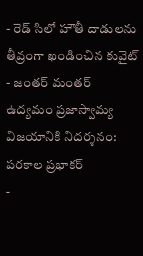- రెడ్ సిలో హౌతీ దాడులను తీవ్రంగా ఖండించిన కువైట్
- జంతర్ మంతర్ ఉద్యమం ప్రజాస్వామ్య విజయానికి నిదర్శనం: పరకాల ప్రభాకర్
-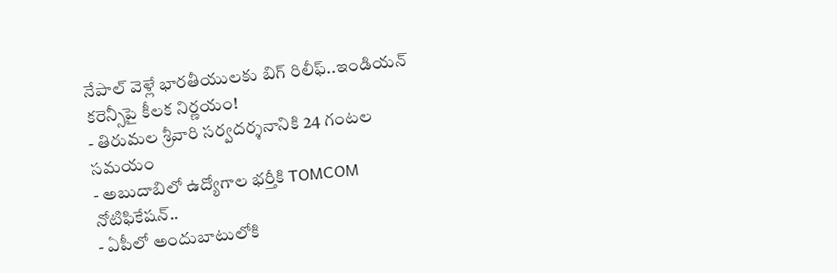నేపాల్ వెళ్లే భారతీయులకు బిగ్ రిలీఫ్..ఇండియన్ కరెన్సీపై కీలక నిర్ణయం!
- తిరుమల శ్రీవారి సర్వదర్శనానికి 24 గంటల సమయం
- అబుదాబిలో ఉద్యోగాల భర్తీకి TOMCOM నోటిఫికేషన్..
- ఏపీలో అందుబాటులోకి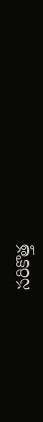సరికొత్త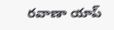రవాణా యాప్